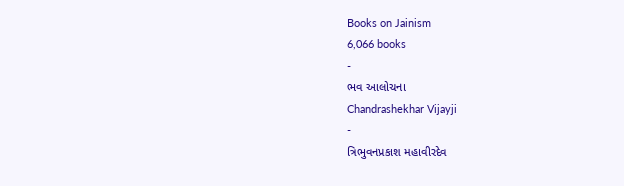Books on Jainism
6,066 books
-
ભવ આલોચના
Chandrashekhar Vijayji
-
ત્રિભુવનપ્રકાશ મહાવીરદેવ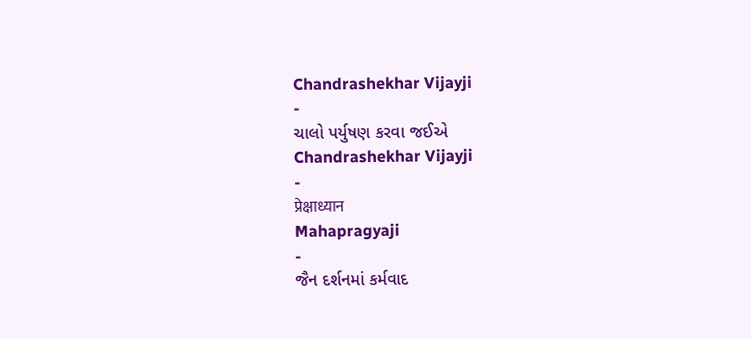Chandrashekhar Vijayji
-
ચાલો પર્યુષણ કરવા જઈએ
Chandrashekhar Vijayji
-
प्रेक्षाध्यान
Mahapragyaji
-
જૈન દર્શનમાં કર્મવાદ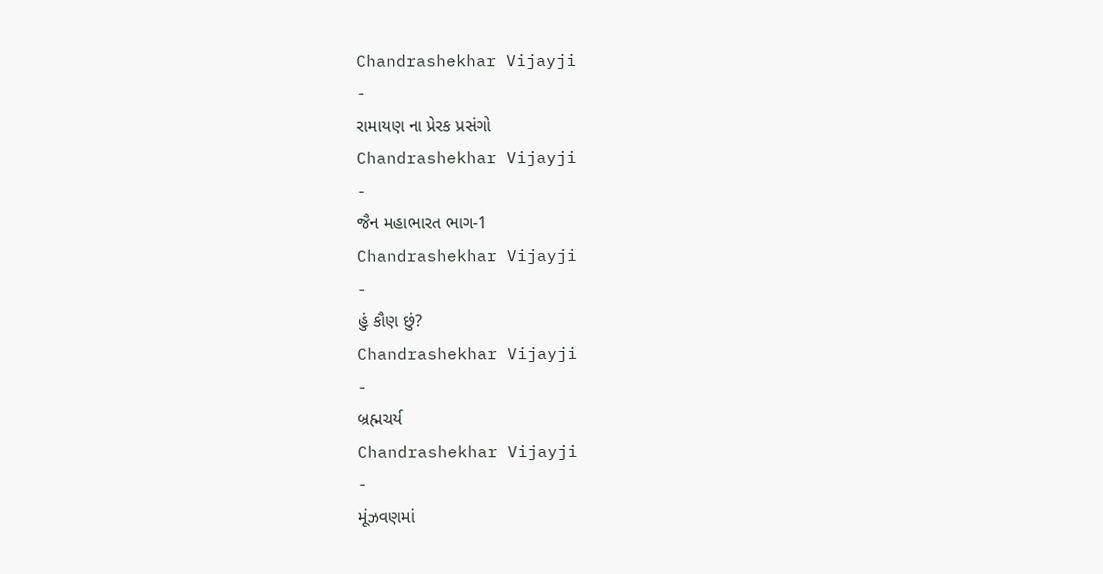Chandrashekhar Vijayji
-
રામાયણ ના પ્રેરક પ્રસંગો
Chandrashekhar Vijayji
-
જૈન મહાભારત ભાગ-1
Chandrashekhar Vijayji
-
હું કૌણ છું?
Chandrashekhar Vijayji
-
બ્રહ્મચર્ય
Chandrashekhar Vijayji
-
મૂંઝવણમાં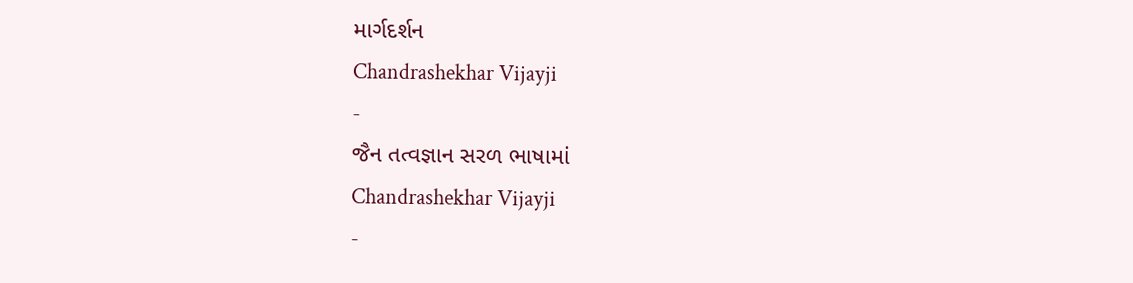માર્ગદર્શન
Chandrashekhar Vijayji
-
જૈન તત્વજ્ઞાન સરળ ભાષામાં
Chandrashekhar Vijayji
-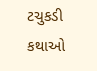ટચુકડી કથાઓ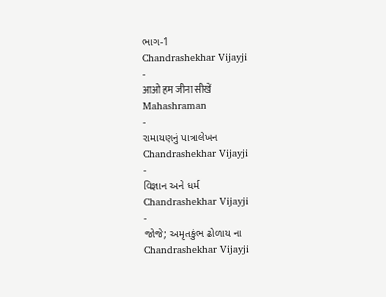ભાગ-1
Chandrashekhar Vijayji
-
आओ हम जीना सीखें
Mahashraman
-
રામાયણનું પાત્રાલેખન
Chandrashekhar Vijayji
-
વિજ્ઞાન અને ધર્મ
Chandrashekhar Vijayji
-
જોજે; અમૃતકુંભ ઢોળાય ના
Chandrashekhar Vijayji